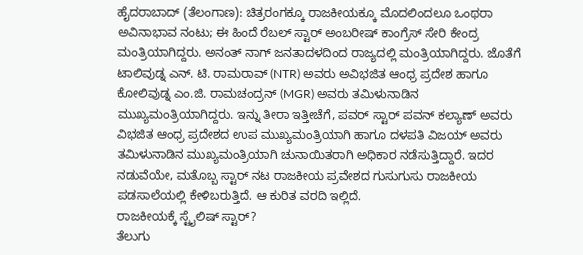ಹೈದರಾಬಾದ್ (ತೆಲಂಗಾಣ): ಚಿತ್ರರಂಗಕ್ಕೂ ರಾಜಕೀಯಕ್ಕೂ ಮೊದಲಿಂದಲೂ ಒಂಥರಾ ಅವಿನಾಭಾವ ನಂಟು; ಈ ಹಿಂದೆ ರೆಬಲ್ ಸ್ಟಾರ್ ಅಂಬರೀಷ್ ಕಾಂಗ್ರೆಸ್ ಸೇರಿ ಕೇಂದ್ರ ಮಂತ್ರಿಯಾಗಿದ್ದರು. ಅನಂತ್ ನಾಗ್ ಜನತಾದಳದಿಂದ ರಾಜ್ಯದಲ್ಲಿ ಮಂತ್ರಿಯಾಗಿದ್ದರು. ಜೊತೆಗೆ ಟಾಲಿವುಡ್ನ ಎನ್. ಟಿ. ರಾಮರಾವ್ (NTR) ಅವರು ಅವಿಭಜಿತ ಆಂಧ್ರ ಪ್ರದೇಶ ಹಾಗೂ ಕೋಲಿವುಡ್ನ ಎಂ.ಜಿ. ರಾಮಚಂದ್ರನ್ (MGR) ಅವರು ತಮಿಳುನಾಡಿನ ಮುಖ್ಯಮಂತ್ರಿಯಾಗಿದ್ದರು. ಇನ್ನು ತೀರಾ ಇತ್ತೀಚೆಗೆ, ಪವರ್ ಸ್ಟಾರ್ ಪವನ್ ಕಲ್ಯಾಣ್ ಅವರು ವಿಭಜಿತ ಆಂಧ್ರ ಪ್ರದೇಶದ ಉಪ ಮುಖ್ಯಮಂತ್ರಿಯಾಗಿ ಹಾಗೂ ದಳಪತಿ ವಿಜಯ್ ಅವರು ತಮಿಳುನಾಡಿನ ಮುಖ್ಯಮಂತ್ರಿಯಾಗಿ ಚುನಾಯಿತರಾಗಿ ಅಧಿಕಾರ ನಡೆಸುತ್ತಿದ್ದಾರೆ. ಇದರ ನಡುವೆಯೇ, ಮತೊಬ್ಬ ಸ್ಟಾರ್ ನಟ ರಾಜಕೀಯ ಪ್ರವೇಶದ ಗುಸುಗುಸು ರಾಜಕೀಯ ಪಡಸಾಲೆಯಲ್ಲಿ ಕೇಳಿಬರುತ್ತಿದೆ. ಆ ಕುರಿತ ವರದಿ ಇಲ್ಲಿದೆ.
ರಾಜಕೀಯಕ್ಕೆ ಸ್ಟೈಲಿಷ್ ಸ್ಟಾರ್?
ತೆಲುಗು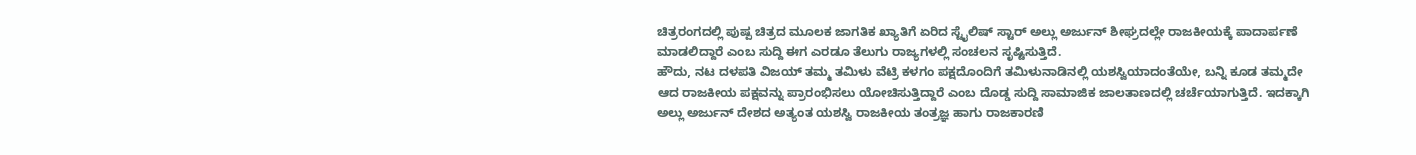ಚಿತ್ರರಂಗದಲ್ಲಿ ಪುಷ್ಪ ಚಿತ್ರದ ಮೂಲಕ ಜಾಗತಿಕ ಖ್ಯಾತಿಗೆ ಏರಿದ ಸ್ಟೈಲಿಷ್ ಸ್ಟಾರ್ ಅಲ್ಲು ಅರ್ಜುನ್ ಶೀಘ್ರದಲ್ಲೇ ರಾಜಕೀಯಕ್ಕೆ ಪಾದಾರ್ಪಣೆ ಮಾಡಲಿದ್ದಾರೆ ಎಂಬ ಸುದ್ದಿ ಈಗ ಎರಡೂ ತೆಲುಗು ರಾಜ್ಯಗಳಲ್ಲಿ ಸಂಚಲನ ಸೃಷ್ಟಿಸುತ್ತಿದೆ.
ಹೌದು, ನಟ ದಳಪತಿ ವಿಜಯ್ ತಮ್ಮ ತಮಿಳು ವೆಟ್ರಿ ಕಳಗಂ ಪಕ್ಷದೊಂದಿಗೆ ತಮಿಳುನಾಡಿನಲ್ಲಿ ಯಶಸ್ವಿಯಾದಂತೆಯೇ, ಬನ್ನಿ ಕೂಡ ತಮ್ಮದೇ ಆದ ರಾಜಕೀಯ ಪಕ್ಷವನ್ನು ಪ್ರಾರಂಭಿಸಲು ಯೋಚಿಸುತ್ತಿದ್ದಾರೆ ಎಂಬ ದೊಡ್ಡ ಸುದ್ದಿ ಸಾಮಾಜಿಕ ಜಾಲತಾಣದಲ್ಲಿ ಚರ್ಚೆಯಾಗುತ್ತಿದೆ. ಇದಕ್ಕಾಗಿ ಅಲ್ಲು ಅರ್ಜುನ್ ದೇಶದ ಅತ್ಯಂತ ಯಶಸ್ವಿ ರಾಜಕೀಯ ತಂತ್ರಜ್ಞ ಹಾಗು ರಾಜಕಾರಣಿ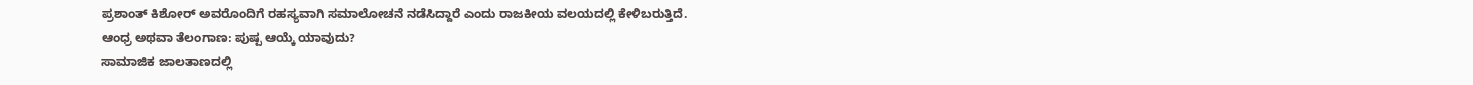ಪ್ರಶಾಂತ್ ಕಿಶೋರ್ ಅವರೊಂದಿಗೆ ರಹಸ್ಯವಾಗಿ ಸಮಾಲೋಚನೆ ನಡೆಸಿದ್ದಾರೆ ಎಂದು ರಾಜಕೀಯ ವಲಯದಲ್ಲಿ ಕೇಳಿಬರುತ್ತಿದೆ.
ಆಂಧ್ರ ಅಥವಾ ತೆಲಂಗಾಣ: ಪುಷ್ಪ ಆಯ್ಕೆ ಯಾವುದು?
ಸಾಮಾಜಿಕ ಜಾಲತಾಣದಲ್ಲಿ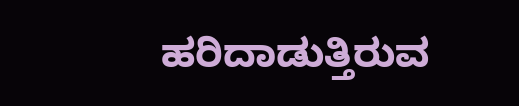ಹರಿದಾಡುತ್ತಿರುವ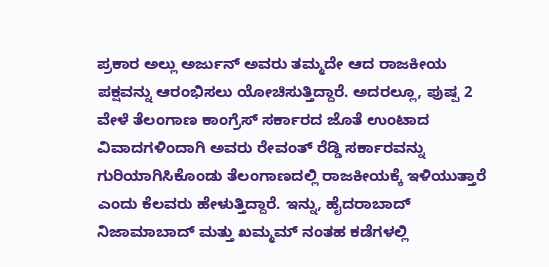ಪ್ರಕಾರ ಅಲ್ಲು ಅರ್ಜುನ್ ಅವರು ತಮ್ಮದೇ ಆದ ರಾಜಕೀಯ ಪಕ್ಷವನ್ನು ಆರಂಭಿಸಲು ಯೋಚಿಸುತ್ತಿದ್ದಾರೆ. ಅದರಲ್ಲೂ, ಪುಷ್ಪ 2 ವೇಳೆ ತೆಲಂಗಾಣ ಕಾಂಗ್ರೆಸ್ ಸರ್ಕಾರದ ಜೊತೆ ಉಂಟಾದ ವಿವಾದಗಳಿಂದಾಗಿ ಅವರು ರೇವಂತ್ ರೆಡ್ಡಿ ಸರ್ಕಾರವನ್ನು ಗುರಿಯಾಗಿಸಿಕೊಂಡು ತೆಲಂಗಾಣದಲ್ಲಿ ರಾಜಕೀಯಕ್ಕೆ ಇಳಿಯುತ್ತಾರೆ ಎಂದು ಕೆಲವರು ಹೇಳುತ್ತಿದ್ದಾರೆ. ಇನ್ನು, ಹೈದರಾಬಾದ್ ನಿಜಾಮಾಬಾದ್ ಮತ್ತು ಖಮ್ಮಮ್ ನಂತಹ ಕಡೆಗಳಲ್ಲಿ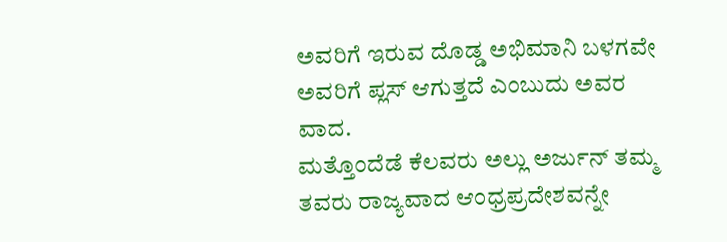ಅವರಿಗೆ ಇರುವ ದೊಡ್ಡ ಅಭಿಮಾನಿ ಬಳಗವೇ ಅವರಿಗೆ ಪ್ಲಸ್ ಆಗುತ್ತದೆ ಎಂಬುದು ಅವರ ವಾದ.
ಮತ್ತೊಂದೆಡೆ ಕೆಲವರು ಅಲ್ಲು ಅರ್ಜುನ್ ತಮ್ಮ ತವರು ರಾಜ್ಯವಾದ ಆಂಧ್ರಪ್ರದೇಶವನ್ನೇ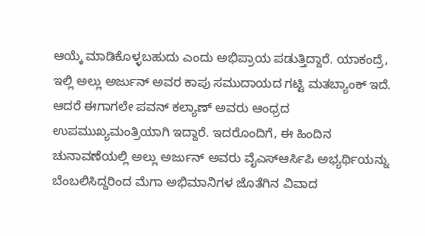ಆಯ್ಕೆ ಮಾಡಿಕೊಳ್ಳಬಹುದು ಎಂದು ಅಭಿಪ್ರಾಯ ಪಡುತ್ತಿದ್ದಾರೆ. ಯಾಕಂದ್ರೆ, ಇಲ್ಲಿ ಅಲ್ಲು ಅರ್ಜುನ್ ಅವರ ಕಾಪು ಸಮುದಾಯದ ಗಟ್ಟಿ ಮತಬ್ಯಾಂಕ್ ಇದೆ.
ಆದರೆ ಈಗಾಗಲೇ ಪವನ್ ಕಲ್ಯಾಣ್ ಅವರು ಆಂಧ್ರದ ಉಪಮುಖ್ಯಮಂತ್ರಿಯಾಗಿ ಇದ್ದಾರೆ. ಇದರೊಂದಿಗೆ, ಈ ಹಿಂದಿನ ಚುನಾವಣೆಯಲ್ಲಿ ಅಲ್ಲು ಅರ್ಜುನ್ ಅವರು ವೈಎಸ್ಆರ್ಸಿಪಿ ಅಭ್ಯರ್ಥಿಯನ್ನು ಬೆಂಬಲಿಸಿದ್ದರಿಂದ ಮೆಗಾ ಅಭಿಮಾನಿಗಳ ಜೊತೆಗಿನ ವಿವಾದ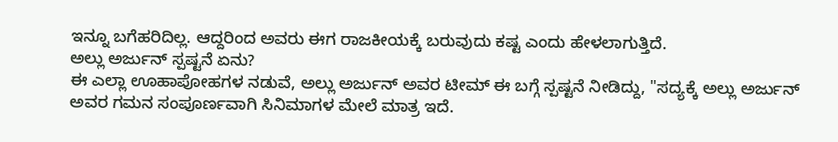ಇನ್ನೂ ಬಗೆಹರಿದಿಲ್ಲ. ಆದ್ದರಿಂದ ಅವರು ಈಗ ರಾಜಕೀಯಕ್ಕೆ ಬರುವುದು ಕಷ್ಟ ಎಂದು ಹೇಳಲಾಗುತ್ತಿದೆ.
ಅಲ್ಲು ಅರ್ಜುನ್ ಸ್ಪಷ್ಟನೆ ಏನು?
ಈ ಎಲ್ಲಾ ಊಹಾಪೋಹಗಳ ನಡುವೆ, ಅಲ್ಲು ಅರ್ಜುನ್ ಅವರ ಟೀಮ್ ಈ ಬಗ್ಗೆ ಸ್ಪಷ್ಟನೆ ನೀಡಿದ್ದು, "ಸದ್ಯಕ್ಕೆ ಅಲ್ಲು ಅರ್ಜುನ್ ಅವರ ಗಮನ ಸಂಪೂರ್ಣವಾಗಿ ಸಿನಿಮಾಗಳ ಮೇಲೆ ಮಾತ್ರ ಇದೆ.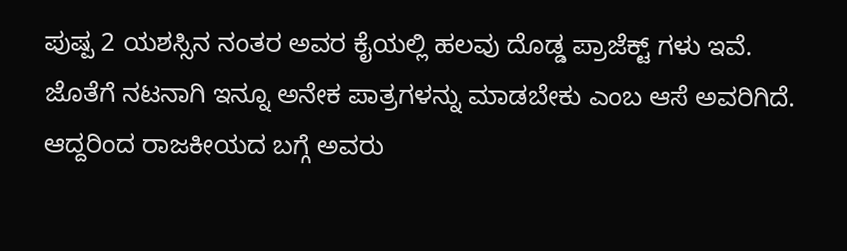ಪುಷ್ಪ 2 ಯಶಸ್ಸಿನ ನಂತರ ಅವರ ಕೈಯಲ್ಲಿ ಹಲವು ದೊಡ್ಡ ಪ್ರಾಜೆಕ್ಟ್ ಗಳು ಇವೆ. ಜೊತೆಗೆ ನಟನಾಗಿ ಇನ್ನೂ ಅನೇಕ ಪಾತ್ರಗಳನ್ನು ಮಾಡಬೇಕು ಎಂಬ ಆಸೆ ಅವರಿಗಿದೆ. ಆದ್ದರಿಂದ ರಾಜಕೀಯದ ಬಗ್ಗೆ ಅವರು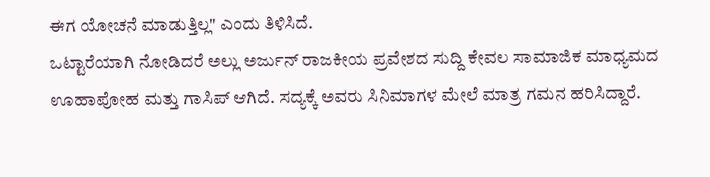ಈಗ ಯೋಚನೆ ಮಾಡುತ್ತಿಲ್ಲ" ಎಂದು ತಿಳಿಸಿದೆ.
ಒಟ್ಟಾರೆಯಾಗಿ ನೋಡಿದರೆ ಅಲ್ಲು ಅರ್ಜುನ್ ರಾಜಕೀಯ ಪ್ರವೇಶದ ಸುದ್ದಿ ಕೇವಲ ಸಾಮಾಜಿಕ ಮಾಧ್ಯಮದ ಊಹಾಪೋಹ ಮತ್ತು ಗಾಸಿಪ್ ಆಗಿದೆ. ಸದ್ಯಕ್ಕೆ ಅವರು ಸಿನಿಮಾಗಳ ಮೇಲೆ ಮಾತ್ರ ಗಮನ ಹರಿಸಿದ್ದಾರೆ.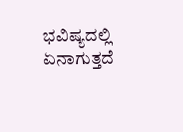ಭವಿಷ್ಯದಲ್ಲಿ ಏನಾಗುತ್ತದೆ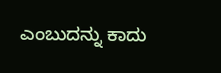ಎಂಬುದನ್ನು ಕಾದು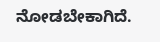ನೋಡಬೇಕಾಗಿದೆ.